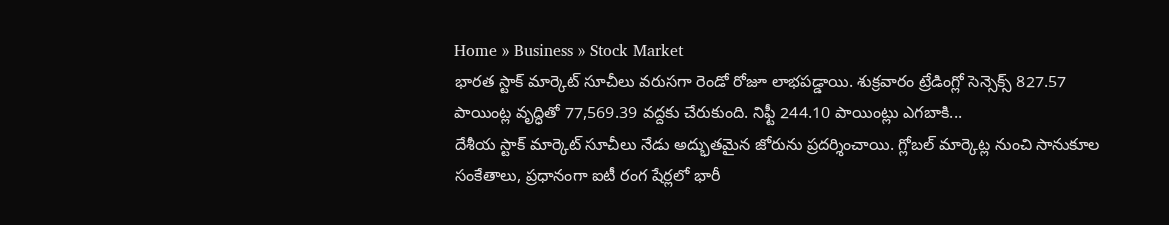Home » Business » Stock Market
భారత స్టాక్ మార్కెట్ సూచీలు వరుసగా రెండో రోజూ లాభపడ్డాయి. శుక్రవారం ట్రేడింగ్లో సెన్సెక్స్ 827.57 పాయింట్ల వృద్ధితో 77,569.39 వద్దకు చేరుకుంది. నిఫ్టీ 244.10 పాయింట్లు ఎగబాకి...
దేశీయ స్టాక్ మార్కెట్ సూచీలు నేడు అద్భుతమైన జోరును ప్రదర్శించాయి. గ్లోబల్ మార్కెట్ల నుంచి సానుకూల సంకేతాలు, ప్రధానంగా ఐటీ రంగ షేర్లలో భారీ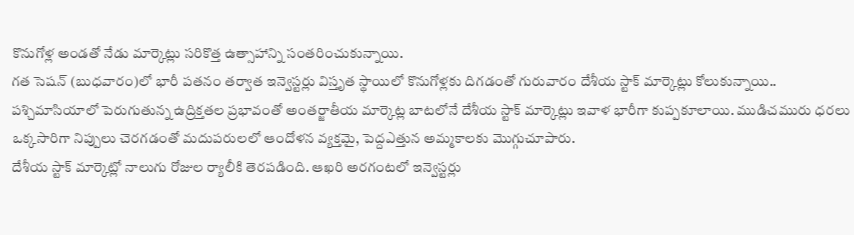కొనుగోళ్ల అండతో నేడు మార్కెట్లు సరికొత్త ఉత్సాహాన్ని సంతరించుకున్నాయి.
గత సెషన్ (బుధవారం)లో భారీ పతనం తర్వాత ఇన్వెస్టర్లు విస్తృత స్థాయిలో కొనుగోళ్లకు దిగడంతో గురువారం దేశీయ స్టాక్ మార్కెట్లు కోలుకున్నాయి..
పశ్చిమాసియాలో పెరుగుతున్న ఉద్రిక్తతల ప్రభావంతో అంతర్జాతీయ మార్కెట్ల బాటలోనే దేశీయ స్టాక్ మార్కెట్లు ఇవాళ భారీగా కుప్పకూలాయి. ముడిచమురు ధరలు ఒక్కసారిగా నిప్పులు చెరగడంతో మదుపరులలో ఆందోళన వ్యక్తమై, పెద్దఎత్తున అమ్మకాలకు మొగ్గుచూపారు.
దేశీయ స్టాక్ మార్కెట్లో నాలుగు రోజుల ర్యాలీకి తెరపడింది. ఆఖరి అరగంటలో ఇన్వెస్టర్లు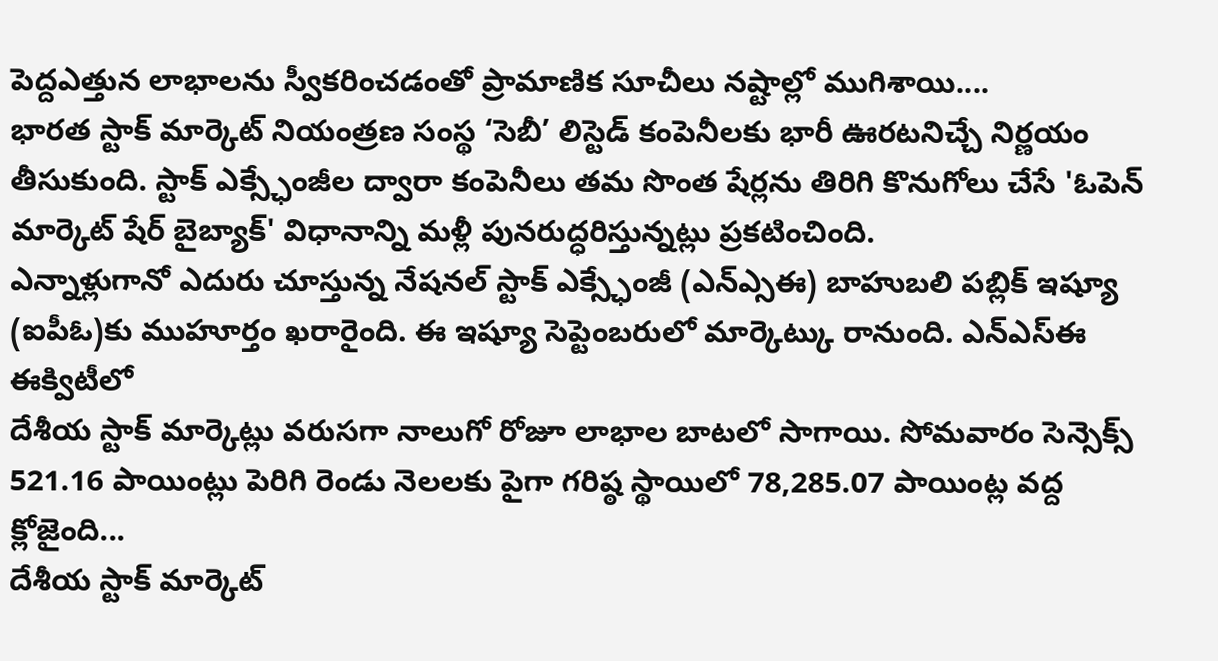పెద్దఎత్తున లాభాలను స్వీకరించడంతో ప్రామాణిక సూచీలు నష్టాల్లో ముగిశాయి....
భారత స్టాక్ మార్కెట్ నియంత్రణ సంస్థ ‘సెబీ’ లిస్టెడ్ కంపెనీలకు భారీ ఊరటనిచ్చే నిర్ణయం తీసుకుంది. స్టాక్ ఎక్స్ఛేంజీల ద్వారా కంపెనీలు తమ సొంత షేర్లను తిరిగి కొనుగోలు చేసే 'ఓపెన్ మార్కెట్ షేర్ బైబ్యాక్' విధానాన్ని మళ్లీ పునరుద్ధరిస్తున్నట్లు ప్రకటించింది.
ఎన్నాళ్లుగానో ఎదురు చూస్తున్న నేషనల్ స్టాక్ ఎక్స్ఛేంజీ (ఎన్ఎ్సఈ) బాహుబలి పబ్లిక్ ఇష్యూ (ఐపీఓ)కు ముహూర్తం ఖరారైంది. ఈ ఇష్యూ సెప్టెంబరులో మార్కెట్కు రానుంది. ఎన్ఎస్ఈ ఈక్విటీలో
దేశీయ స్టాక్ మార్కెట్లు వరుసగా నాలుగో రోజూ లాభాల బాటలో సాగాయి. సోమవారం సెన్సెక్స్ 521.16 పాయింట్లు పెరిగి రెండు నెలలకు పైగా గరిష్ఠ స్థాయిలో 78,285.07 పాయింట్ల వద్ద క్లోజైంది...
దేశీయ స్టాక్ మార్కెట్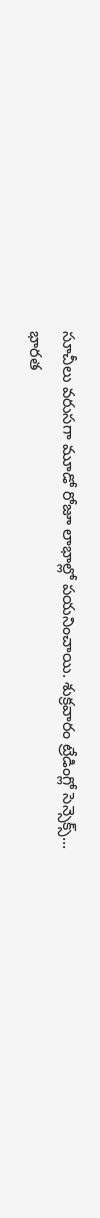సూచీలు వరుసగా మూడో రోజూ లాభాల్లో పయనించాయి. శుక్రవారం ట్రేడింగ్లో సెన్సెక్స్...
భారత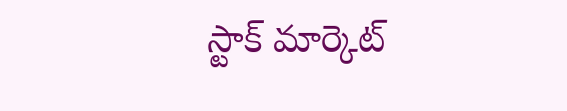స్టాక్ మార్కెట్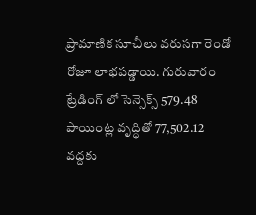ప్రామాణిక సూచీలు వరుసగా రెండో రోజూ లాభపడ్డాయి. గురువారం ట్రేడింగ్ లో సెన్సెక్స్ 579.48 పాయింట్ల వృద్ధితో 77,502.12 వద్దకు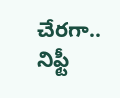చేరగా.. నిఫ్టీ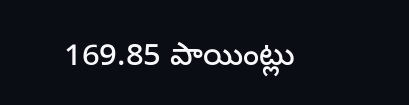169.85 పాయింట్లు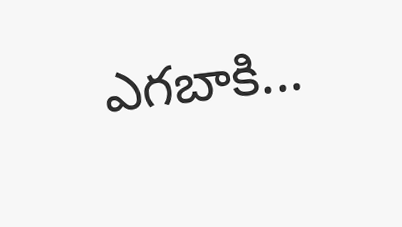ఎగబాకి...